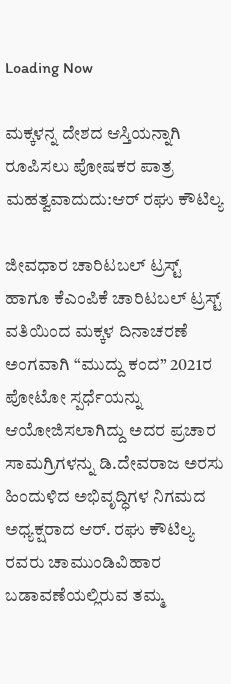Loading Now

ಮಕ್ಕಳನ್ನ ದೇಶದ ಆಸ್ತಿಯನ್ನಾಗಿ ರೂಪಿಸಲು ಪೋಷಕರ ಪಾತ್ರ ಮಹತ್ವವಾದುದು:ಆರ್ ರಘು ಕೌಟಿಲ್ಯ

ಜೀವಧಾರ ಚಾರಿಟಬಲ್ ಟ್ರಸ್ಟ್ ಹಾಗೂ ಕೆಎಂಪಿಕೆ ಚಾರಿಟಬಲ್ ಟ್ರಸ್ಟ್ ವತಿಯಿಂದ ಮಕ್ಕಳ ದಿನಾಚರಣೆ ಅಂಗವಾಗಿ “ಮುದ್ದು ಕಂದ” 2021ರ ಪೋಟೋ ಸ್ಪರ್ಧೆಯನ್ನು ಆಯೋಜಿಸಲಾಗಿದ್ದು ಅದರ ಪ್ರಚಾರ ಸಾಮಗ್ರಿಗಳನ್ನು ಡಿ.ದೇವರಾಜ ಅರಸು ಹಿಂದುಳಿದ ಅಭಿವೃದ್ಧಿಗಳ ನಿಗಮದ ಅಧ್ಯಕ್ಷರಾದ ಆರ್. ರಘು ಕೌಟಿಲ್ಯ ರವರು ಚಾಮುಂಡಿವಿಹಾರ ಬಡಾವಣೆಯಲ್ಲಿರುವ ತಮ್ಮ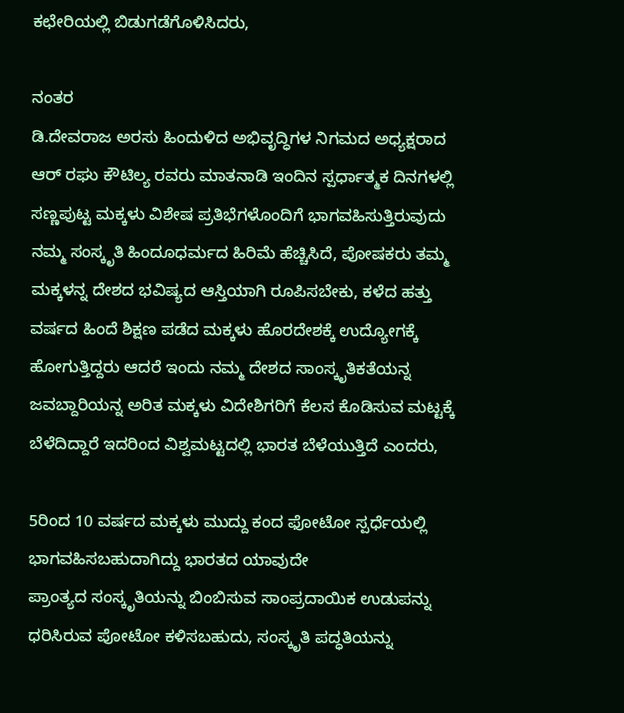ಕಛೇರಿಯಲ್ಲಿ ಬಿಡುಗಡೆಗೊಳಿಸಿದರು,

ನಂತರ
ಡಿ.ದೇವರಾಜ ಅರಸು ಹಿಂದುಳಿದ ಅಭಿವೃದ್ಧಿಗಳ ನಿಗಮದ ಅಧ್ಯಕ್ಷರಾದ
ಆರ್ ರಘು ಕೌಟಿಲ್ಯ ರವರು ಮಾತನಾಡಿ ಇಂದಿನ ಸ್ಪರ್ಧಾತ್ಮಕ ದಿನಗಳಲ್ಲಿ ಸಣ್ಣಪುಟ್ಟ ಮಕ್ಕಳು ವಿಶೇಷ ಪ್ರತಿಭೆಗಳೊಂದಿಗೆ ಭಾಗವಹಿಸುತ್ತಿರುವುದು ನಮ್ಮ‌ ಸಂಸ್ಕೃತಿ ಹಿಂದೂಧರ್ಮದ ಹಿರಿಮೆ ಹೆಚ್ಚಿಸಿದೆ, ಪೋಷಕರು ತಮ್ಮ ಮಕ್ಕಳನ್ನ ದೇಶದ ಭವಿಷ್ಯದ ಆಸ್ತಿಯಾಗಿ ರೂಪಿಸಬೇಕು, ಕಳೆದ ಹತ್ತು ವರ್ಷದ ಹಿಂದೆ ಶಿಕ್ಷಣ ಪಡೆದ ಮಕ್ಕಳು ಹೊರದೇಶಕ್ಕೆ ಉದ್ಯೋಗಕ್ಕೆ ಹೋಗುತ್ತಿದ್ದರು ಆದರೆ ಇಂದು ನಮ್ಮ‌ ದೇಶದ ಸಾಂಸ್ಕೃತಿಕತೆಯನ್ನ ಜವಬ್ದಾರಿಯನ್ನ ಅರಿತ ಮಕ್ಕಳು ವಿದೇಶಿಗರಿಗೆ ಕೆಲಸ ಕೊಡಿಸುವ ಮಟ್ಟಕ್ಕೆ ಬೆಳೆದಿದ್ದಾರೆ ಇದರಿಂದ ವಿಶ್ವಮಟ್ಟದಲ್ಲಿ ಭಾರತ ಬೆಳೆಯುತ್ತಿದೆ ಎಂದರು,

5ರಿಂದ 10 ವರ್ಷದ ಮಕ್ಕಳು ಮುದ್ದು ಕಂದ ಫೋಟೋ ಸ್ಪರ್ಧೆಯಲ್ಲಿ ಭಾಗವಹಿಸಬಹುದಾಗಿದ್ದು ಭಾರತದ ಯಾವುದೇ
ಪ್ರಾಂತ್ಯದ ಸಂಸ್ಕೃತಿಯನ್ನು ಬಿಂಬಿಸುವ ಸಾಂಪ್ರದಾಯಿಕ ಉಡುಪನ್ನು ಧರಿಸಿರುವ ಪೋಟೋ ಕಳಿಸಬಹುದು, ಸಂಸ್ಕೃತಿ ಪದ್ಧತಿಯನ್ನು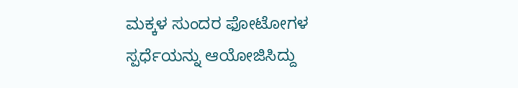ಮಕ್ಕಳ ಸುಂದರ ಫೋಟೋಗಳ
ಸ್ಪರ್ಧೆಯನ್ನು ಆಯೋಜಿಸಿದ್ದು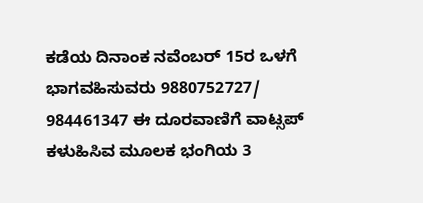ಕಡೆಯ ದಿನಾಂಕ ನವೆಂಬರ್ 15ರ ಒಳಗೆ ಭಾಗವಹಿಸುವರು 9880752727/ 984461347 ಈ ದೂರವಾಣಿಗೆ ವಾಟ್ಸಪ್ ಕಳುಹಿಸಿವ ಮೂಲಕ ಭಂಗಿಯ 3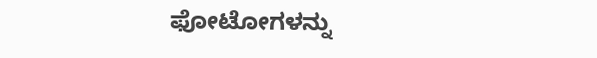ಫೋಟೋಗಳನ್ನು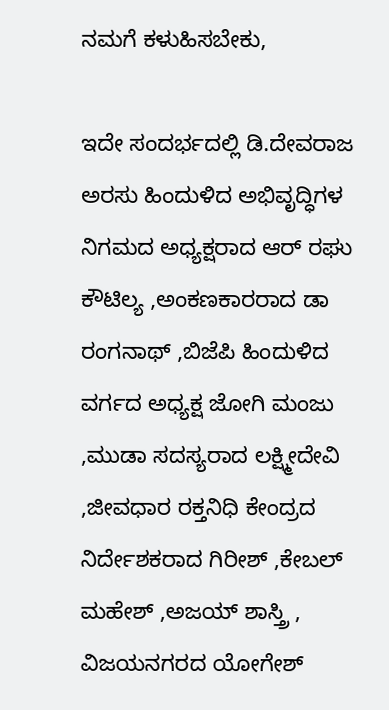ನಮಗೆ ಕಳುಹಿಸಬೇಕು,

ಇದೇ ಸಂದರ್ಭದಲ್ಲಿ ಡಿ.ದೇವರಾಜ ಅರಸು ಹಿಂದುಳಿದ ಅಭಿವೃದ್ಧಿಗಳ ನಿಗಮದ ಅಧ್ಯಕ್ಷರಾದ ಆರ್ ರಘು ಕೌಟಿಲ್ಯ ,ಅಂಕಣಕಾರರಾದ ಡಾ ರಂಗನಾಥ್ ,ಬಿಜೆಪಿ ಹಿಂದುಳಿದ ವರ್ಗದ ಅಧ್ಯಕ್ಷ ಜೋಗಿ ಮಂಜು ,ಮುಡಾ ಸದಸ್ಯರಾದ ಲಕ್ಷ್ಮೀದೇವಿ ,ಜೀವಧಾರ ರಕ್ತನಿಧಿ ಕೇಂದ್ರದ ನಿರ್ದೇಶಕರಾದ ಗಿರೀಶ್ ,ಕೇಬಲ್ ಮಹೇಶ್ ,ಅಜಯ್ ಶಾಸ್ತ್ರಿ , ವಿಜಯನಗರದ ಯೋಗೇಶ್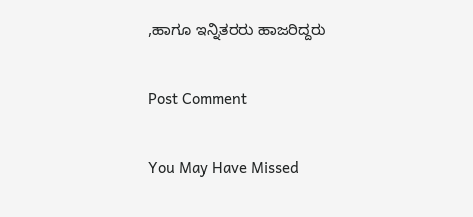,ಹಾಗೂ ಇನ್ನಿತರರು ಹಾಜರಿದ್ದರು

Post Comment

You May Have Missed